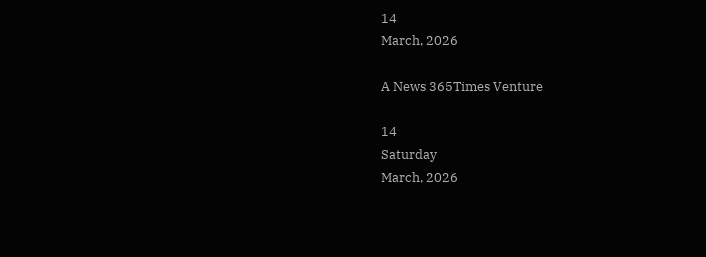14
March, 2026

A News 365Times Venture

14
Saturday
March, 2026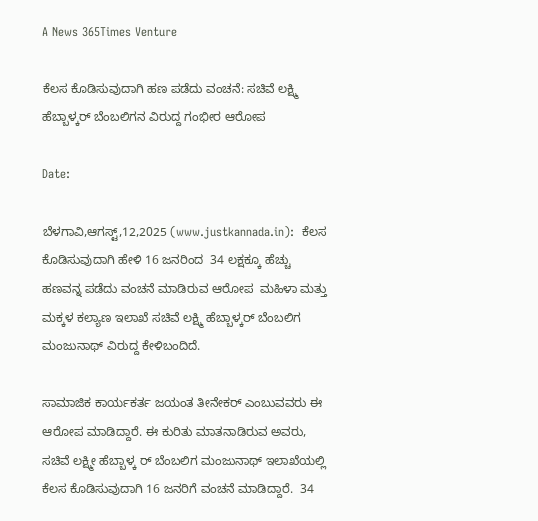A News 365Times Venture

ಕೆಲಸ ಕೊಡಿಸುವುದಾಗಿ ಹಣ ಪಡೆದು ವಂಚನೆ: ಸಚಿವೆ ಲಕ್ಷ್ಮಿ ಹೆಬ್ಬಾಳ್ಕರ್ ಬೆಂಬಲಿಗನ ವಿರುದ್ದ ಗಂಭೀರ ಆರೋಪ

Date:

ಬೆಳಗಾವಿ,ಆಗಸ್ಟ್,12,2025 (www.justkannada.in):  ಕೆಲಸ ಕೊಡಿಸುವುದಾಗಿ ಹೇಳಿ 16 ಜನರಿಂದ  34 ಲಕ್ಷಕ್ಕೂ ಹೆಚ್ಚು ಹಣವನ್ನ ಪಡೆದು ವಂಚನೆ ಮಾಡಿರುವ ಆರೋಪ  ಮಹಿಳಾ ಮತ್ತು ಮಕ್ಕಳ ಕಲ್ಯಾಣ ಇಲಾಖೆ ಸಚಿವೆ ಲಕ್ಷ್ಮಿ ಹೆಬ್ಬಾಳ್ಕರ್ ಬೆಂಬಲಿಗ ಮಂಜುನಾಥ್ ವಿರುದ್ದ ಕೇಳಿಬಂದಿದೆ.

ಸಾಮಾಜಿಕ ಕಾರ್ಯಕರ್ತ ಜಯಂತ ತೀನೇಕರ್ ಎಂಬುವವರು ಈ ಆರೋಪ ಮಾಡಿದ್ದಾರೆ. ಈ ಕುರಿತು ಮಾತನಾಡಿರುವ ಅವರು,  ಸಚಿವೆ ಲಕ್ಷ್ಮೀ ಹೆಬ್ಬಾಳ್ಕ ರ್ ಬೆಂಬಲಿಗ ಮಂಜುನಾಥ್ ಇಲಾಖೆಯಲ್ಲಿ ಕೆಲಸ ಕೊಡಿಸುವುದಾಗಿ 16 ಜನರಿಗೆ ವಂಚನೆ ಮಾಡಿದ್ದಾರೆ.  34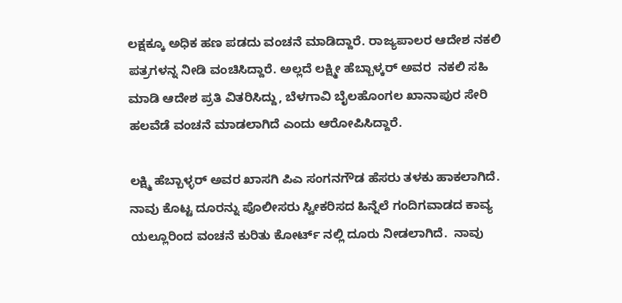ಲಕ್ಷಕ್ಕೂ ಅಧಿಕ ಹಣ ಪಡದು ವಂಚನೆ ಮಾಡಿದ್ದಾರೆ. ರಾಜ್ಯಪಾಲರ ಆದೇಶ ನಕಲಿ ಪತ್ರಗಳನ್ನ ನೀಡಿ ವಂಚಿಸಿದ್ದಾರೆ. ಅಲ್ಲದೆ ಲಕ್ಷ್ಮೀ ಹೆಬ್ಬಾಳ್ಕರ್ ಅವರ  ನಕಲಿ ಸಹಿ ಮಾಡಿ ಆದೇಶ ಪ್ರತಿ ವಿತರಿಸಿದ್ದು, ಬೆಳಗಾವಿ ಬೈಲಹೊಂಗಲ ಖಾನಾಪುರ ಸೇರಿ ಹಲವೆಡೆ ವಂಚನೆ ಮಾಡಲಾಗಿದೆ ಎಂದು ಆರೋಪಿಸಿದ್ದಾರೆ.

ಲಕ್ಷ್ಮಿ ಹೆಬ್ಬಾಳ್ಳರ್ ಅವರ ಖಾಸಗಿ ಪಿಎ ಸಂಗನಗೌಡ ಹೆಸರು ತಳಕು ಹಾಕಲಾಗಿದೆ.  ನಾವು ಕೊಟ್ಟ ದೂರನ್ನು ಪೊಲೀಸರು ಸ್ವೀಕರಿಸದ ಹಿನ್ನೆಲೆ ಗಂದಿಗವಾಡದ ಕಾವ್ಯ ಯಲ್ಲೂರಿಂದ ವಂಚನೆ ಕುರಿತು ಕೋರ್ಟ್ ನಲ್ಲಿ ದೂರು ನೀಡಲಾಗಿದೆ.  ನಾವು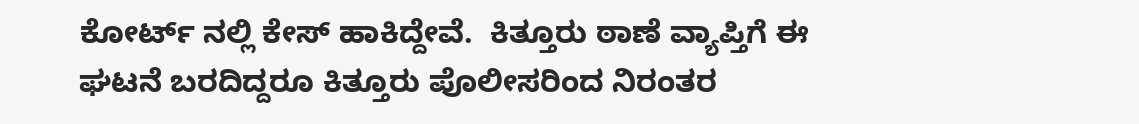ಕೋರ್ಟ್ ನಲ್ಲಿ ಕೇಸ್ ಹಾಕಿದ್ದೇವೆ.  ಕಿತ್ತೂರು ಠಾಣೆ ವ್ಯಾಪ್ತಿಗೆ ಈ ಘಟನೆ ಬರದಿದ್ದರೂ ಕಿತ್ತೂರು ಪೊಲೀಸರಿಂದ ನಿರಂತರ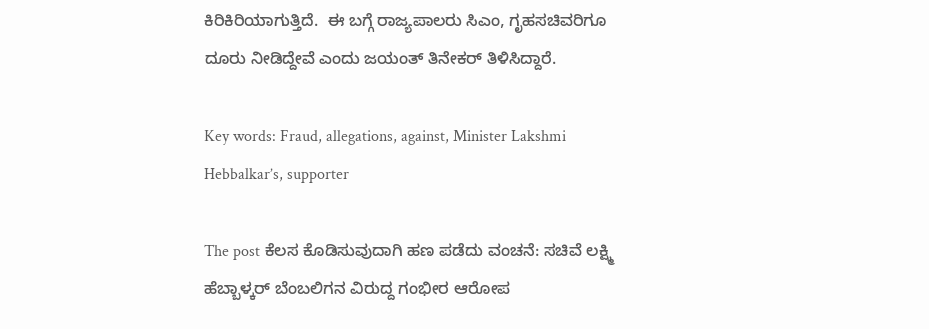ಕಿರಿಕಿರಿಯಾಗುತ್ತಿದೆ.  ಈ ಬಗ್ಗೆ ರಾಜ್ಯಪಾಲರು ಸಿಎಂ, ಗೃಹಸಚಿವರಿಗೂ ದೂರು ನೀಡಿದ್ದೇವೆ ಎಂದು ಜಯಂತ್ ತಿನೇಕರ್ ತಿಳಿಸಿದ್ದಾರೆ.

Key words: Fraud, allegations, against, Minister Lakshmi Hebbalkar’s, supporter

The post ಕೆಲಸ ಕೊಡಿಸುವುದಾಗಿ ಹಣ ಪಡೆದು ವಂಚನೆ: ಸಚಿವೆ ಲಕ್ಷ್ಮಿ ಹೆಬ್ಬಾಳ್ಕರ್ ಬೆಂಬಲಿಗನ ವಿರುದ್ದ ಗಂಭೀರ ಆರೋಪ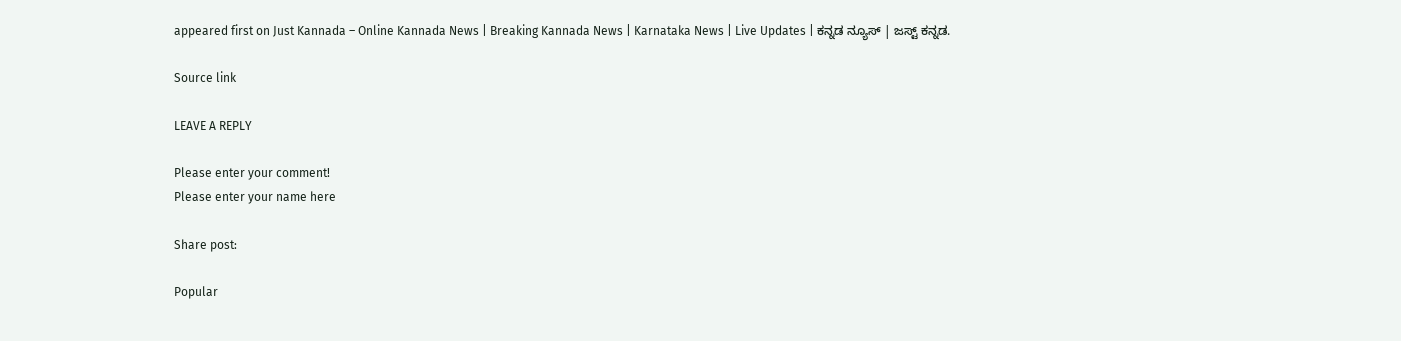appeared first on Just Kannada – Online Kannada News | Breaking Kannada News | Karnataka News | Live Updates | ಕನ್ನಡ ನ್ಯೂಸ್ | ಜಸ್ಟ್ ಕನ್ನಡ.

Source link

LEAVE A REPLY

Please enter your comment!
Please enter your name here

Share post:

Popular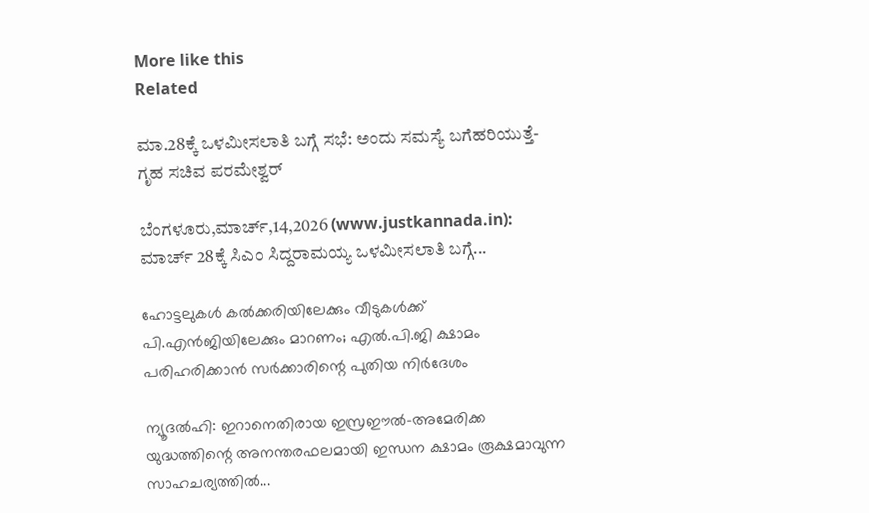More like this
Related

ಮಾ.28ಕ್ಕೆ ಒಳಮೀಸಲಾತಿ ಬಗ್ಗೆ ಸಭೆ: ಅಂದು ಸಮಸ್ಯೆ ಬಗೆಹರಿಯುತ್ತೆ- ಗೃಹ ಸಚಿವ ಪರಮೇಶ್ವರ್

ಬೆಂಗಳೂರು,ಮಾರ್ಚ್,14,2026 (www.justkannada.in): ಮಾರ್ಚ್ 28ಕ್ಕೆ ಸಿಎಂ ಸಿದ್ದರಾಮಯ್ಯ ಒಳಮೀಸಲಾತಿ ಬಗ್ಗೆ...

ഹോട്ടലുകള്‍ കല്‍ക്കരിയിലേക്കും വീടുകള്‍ക്ക് പി.എന്‍ജിയിലേക്കും മാറണം; എല്‍.പി.ജി ക്ഷാമം പരിഹരിക്കാന്‍ സര്‍ക്കാരിന്റെ പുതിയ നിര്‍ദേശം

ന്യൂദല്‍ഹി: ഇറാനെതിരായ ഇസ്രഈല്‍-അമേരിക്ക യുദ്ധത്തിന്റെ അനന്തരഫലമായി ഇന്ധന ക്ഷാമം രൂക്ഷമാവുന്ന സാഹചര്യത്തില്‍...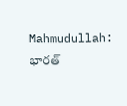Mahmudullah: భారత్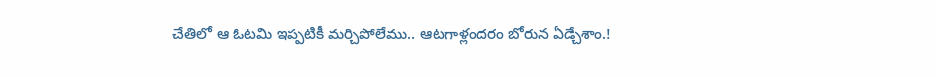చేతిలో ఆ ఓటమి ఇప్పటికీ మర్చిపోలేము.. ఆటగాళ్లందరం బోరున ఏడ్చేశాం.!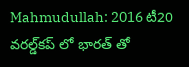Mahmudullah: 2016 టీ20 వరల్డ్‌కప్‌ లో భారత్‌ తో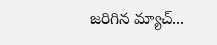జరిగిన మ్యాచ్‌...